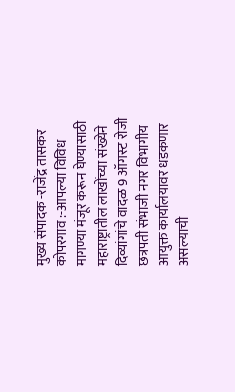मुख्य संपादक -राजेंद्र तासकर
कोपरगाव :-आपल्या विविध मागण्या मंजूर करून घेण्यासाठी महाराष्ट्रातील लाखोंच्या संख्येने दिव्यांगांचे वादळ 9 ऑगस्ट रोजी छत्रपती संभाजी नगर विभागीय आयुक्त कार्यालयावर धडकणार असल्याची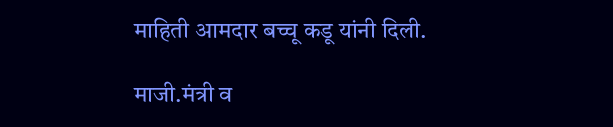माहिती आमदार बच्चू कडू यांनी दिली.

माजी.मंत्री व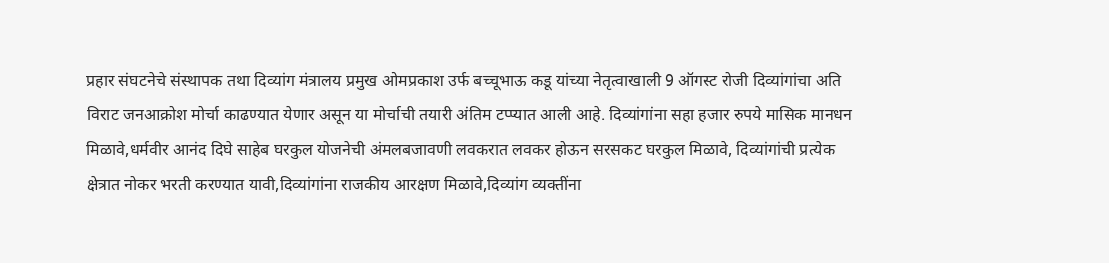प्रहार संघटनेचे संस्थापक तथा दिव्यांग मंत्रालय प्रमुख ओमप्रकाश उर्फ बच्चूभाऊ कडू यांच्या नेतृत्वाखाली 9 ऑगस्ट रोजी दिव्यांगांचा अति विराट जनआक्रोश मोर्चा काढण्यात येणार असून या मोर्चाची तयारी अंतिम टप्प्यात आली आहे. दिव्यांगांना सहा हजार रुपये मासिक मानधन मिळावे,धर्मवीर आनंद दिघे साहेब घरकुल योजनेची अंमलबजावणी लवकरात लवकर होऊन सरसकट घरकुल मिळावे, दिव्यांगांची प्रत्येक क्षेत्रात नोकर भरती करण्यात यावी,दिव्यांगांना राजकीय आरक्षण मिळावे,दिव्यांग व्यक्तींना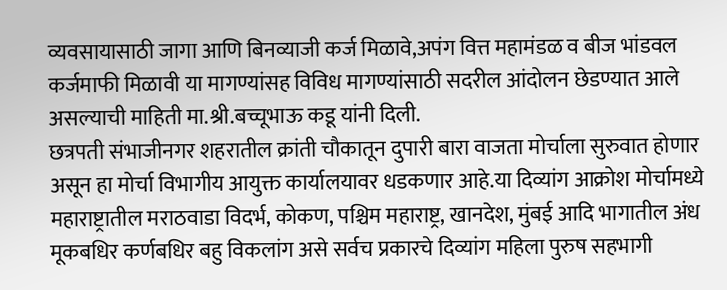व्यवसायासाठी जागा आणि बिनव्याजी कर्ज मिळावे,अपंग वित्त महामंडळ व बीज भांडवल कर्जमाफी मिळावी या मागण्यांसह विविध मागण्यांसाठी सदरील आंदोलन छेडण्यात आले असल्याची माहिती मा.श्री.बच्चूभाऊ कडू यांनी दिली.
छत्रपती संभाजीनगर शहरातील क्रांती चौकातून दुपारी बारा वाजता मोर्चाला सुरुवात होणार असून हा मोर्चा विभागीय आयुक्त कार्यालयावर धडकणार आहे.या दिव्यांग आक्रोश मोर्चामध्ये महाराष्ट्रातील मराठवाडा विदर्भ, कोकण, पश्चिम महाराष्ट्र, खानदेश, मुंबई आदि भागातील अंध मूकबधिर कर्णबधिर बहु विकलांग असे सर्वच प्रकारचे दिव्यांग महिला पुरुष सहभागी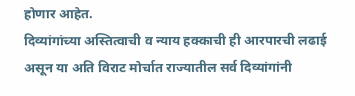होणार आहेत.
दिव्यांगांच्या अस्तित्वाची व न्याय हक्काची ही आरपारची लढाई असून या अति विराट मोर्चात राज्यातील सर्व दिव्यांगांनी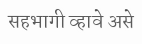सहभागी व्हावे असे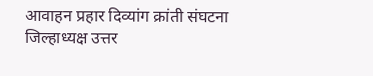आवाहन प्रहार दिव्यांग क्रांती संघटना जिल्हाध्यक्ष उत्तर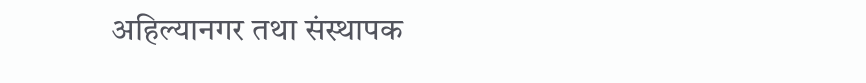अहिल्यानगर तथा संस्थापक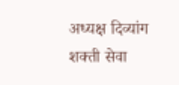अध्यक्ष दिव्यांग शक्ती सेवा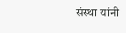संस्था यांनी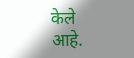केले आहे.